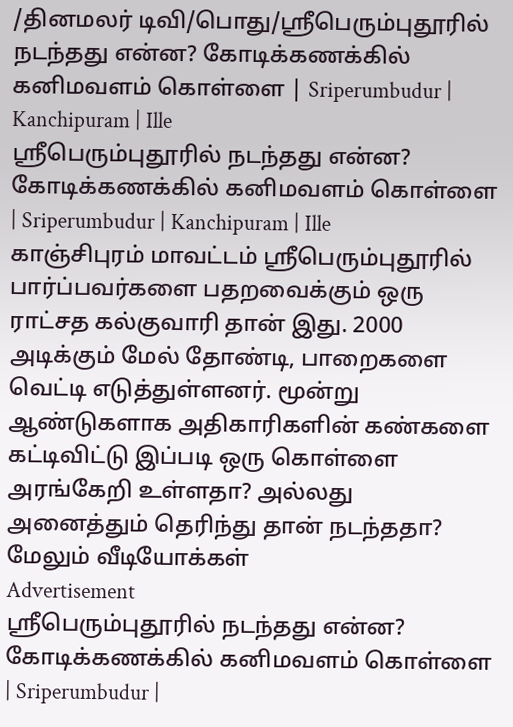/தினமலர் டிவி/பொது/ஸ்ரீபெரும்புதூரில் நடந்தது என்ன? கோடிக்கணக்கில் கனிமவளம் கொள்ளை | Sriperumbudur | Kanchipuram | Ille
ஸ்ரீபெரும்புதூரில் நடந்தது என்ன? கோடிக்கணக்கில் கனிமவளம் கொள்ளை | Sriperumbudur | Kanchipuram | Ille
காஞ்சிபுரம் மாவட்டம் ஸ்ரீபெரும்புதூரில் பார்ப்பவர்களை பதறவைக்கும் ஒரு ராட்சத கல்குவாரி தான் இது. 2000 அடிக்கும் மேல் தோண்டி, பாறைகளை வெட்டி எடுத்துள்ளனர். மூன்று ஆண்டுகளாக அதிகாரிகளின் கண்களை கட்டிவிட்டு இப்படி ஒரு கொள்ளை அரங்கேறி உள்ளதா? அல்லது அனைத்தும் தெரிந்து தான் நடந்ததா?
மேலும் வீடியோக்கள்
Advertisement
ஸ்ரீபெரும்புதூரில் நடந்தது என்ன? கோடிக்கணக்கில் கனிமவளம் கொள்ளை | Sriperumbudur |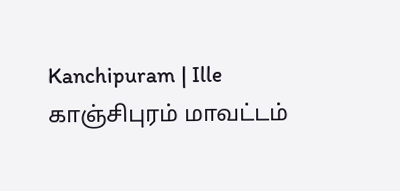Kanchipuram | Ille
காஞ்சிபுரம் மாவட்டம்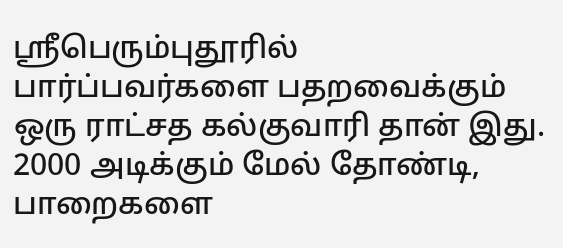ஸ்ரீபெரும்புதூரில் பார்ப்பவர்களை பதறவைக்கும் ஒரு ராட்சத கல்குவாரி தான் இது. 2000 அடிக்கும் மேல் தோண்டி, பாறைகளை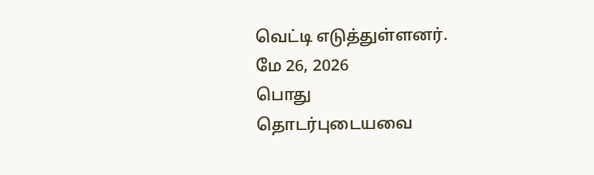வெட்டி எடுத்துள்ளனர்.
மே 26, 2026
பொது
தொடர்புடையவை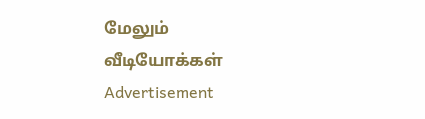மேலும் வீடியோக்கள்
Advertisement